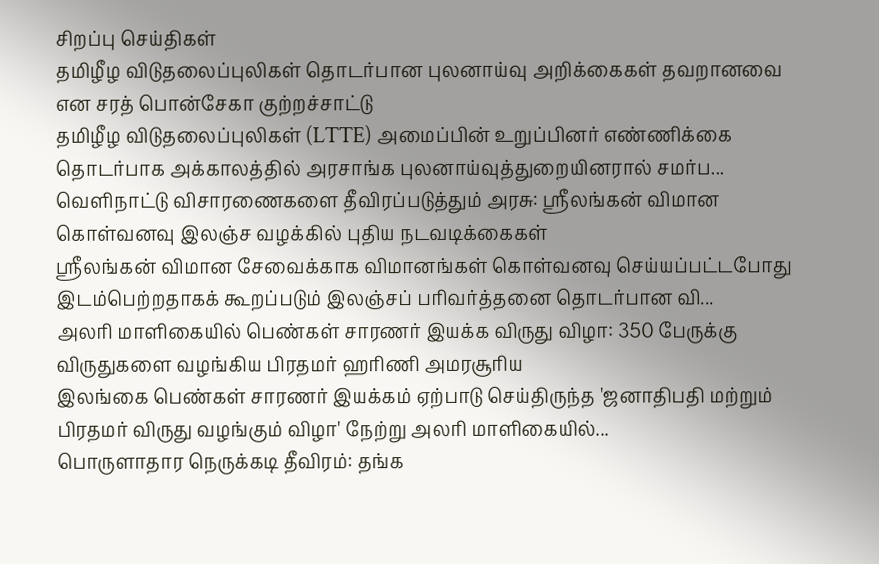சிறப்பு செய்திகள்
தமிழீழ விடுதலைப்புலிகள் தொடர்பான புலனாய்வு அறிக்கைகள் தவறானவை என சரத் பொன்சேகா குற்றச்சாட்டு
தமிழீழ விடுதலைப்புலிகள் (LTTE) அமைப்பின் உறுப்பினர் எண்ணிக்கை தொடர்பாக அக்காலத்தில் அரசாங்க புலனாய்வுத்துறையினரால் சமர்ப...
வெளிநாட்டு விசாரணைகளை தீவிரப்படுத்தும் அரசு: ஸ்ரீலங்கன் விமான கொள்வனவு இலஞ்ச வழக்கில் புதிய நடவடிக்கைகள்
ஸ்ரீலங்கன் விமான சேவைக்காக விமானங்கள் கொள்வனவு செய்யப்பட்டபோது இடம்பெற்றதாகக் கூறப்படும் இலஞ்சப் பரிவர்த்தனை தொடர்பான வி...
அலரி மாளிகையில் பெண்கள் சாரணர் இயக்க விருது விழா: 350 பேருக்கு விருதுகளை வழங்கிய பிரதமர் ஹரிணி அமரசூரிய
இலங்கை பெண்கள் சாரணர் இயக்கம் ஏற்பாடு செய்திருந்த 'ஜனாதிபதி மற்றும் பிரதமர் விருது வழங்கும் விழா' நேற்று அலரி மாளிகையில்...
பொருளாதார நெருக்கடி தீவிரம்: தங்க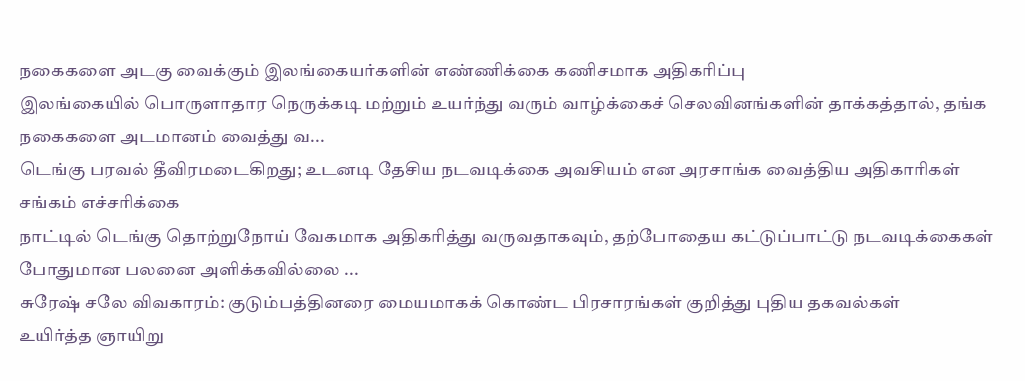நகைகளை அடகு வைக்கும் இலங்கையர்களின் எண்ணிக்கை கணிசமாக அதிகரிப்பு
இலங்கையில் பொருளாதார நெருக்கடி மற்றும் உயர்ந்து வரும் வாழ்க்கைச் செலவினங்களின் தாக்கத்தால், தங்க நகைகளை அடமானம் வைத்து வ...
டெங்கு பரவல் தீவிரமடைகிறது; உடனடி தேசிய நடவடிக்கை அவசியம் என அரசாங்க வைத்திய அதிகாரிகள் சங்கம் எச்சரிக்கை
நாட்டில் டெங்கு தொற்றுநோய் வேகமாக அதிகரித்து வருவதாகவும், தற்போதைய கட்டுப்பாட்டு நடவடிக்கைகள் போதுமான பலனை அளிக்கவில்லை ...
சுரேஷ் சலே விவகாரம்: குடும்பத்தினரை மையமாகக் கொண்ட பிரசாரங்கள் குறித்து புதிய தகவல்கள்
உயிர்த்த ஞாயிறு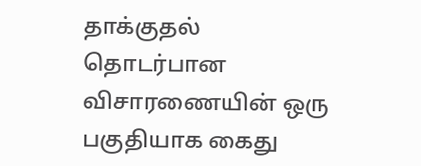தாக்குதல் தொடர்பான விசாரணையின் ஒரு பகுதியாக கைது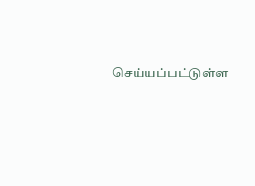செய்யப்பட்டுள்ள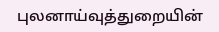புலனாய்வுத்துறையின்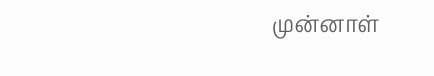முன்னாள்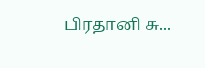பிரதானி சு...